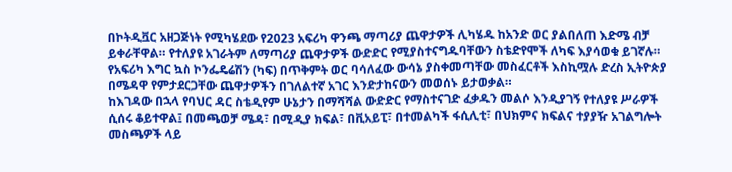በኮትዲቯር አዘጋጅነት የሚካሄደው የ2023 አፍሪካ ዋንጫ ማጣሪያ ጨዋታዎች ሊካሄዱ ከአንድ ወር ያልበለጠ እድሜ ብቻ ይቀራቸዋል። የተለያዩ አገራትም ለማጣሪያ ጨዋታዎች ውድድር የሚያስተናግዱባቸውን ስቴድየሞች ለካፍ እያሳወቁ ይገኛሉ። የአፍሪካ እግር ኳስ ኮንፌዴሬሽን (ካፍ) በጥቅምት ወር ባሳለፈው ውሳኔ ያስቀመጣቸው መስፈርቶች እስኪሟሉ ድረስ ኢትዮጵያ በሜዳዋ የምታደርጋቸው ጨዋታዎችን በገለልተኛ አገር እንድታከናውን መወሰኑ ይታወቃል።
ከእገዳው በኋላ የባህር ዳር ስቴዲየም ሁኔታን በማሻሻል ውድድር የማስተናገድ ፈቃዱን መልሶ እንዲያገኝ የተለያዩ ሥራዎች ሲሰሩ ቆይተዋል፤ በመጫወቻ ሜዳ፣ በሚዲያ ክፍል፣ በቪአይፒ፣ በተመልካች ፋሲሊቲ፣ በህክምና ክፍልና ተያያዥ አገልግሎት መስጫዎች ላይ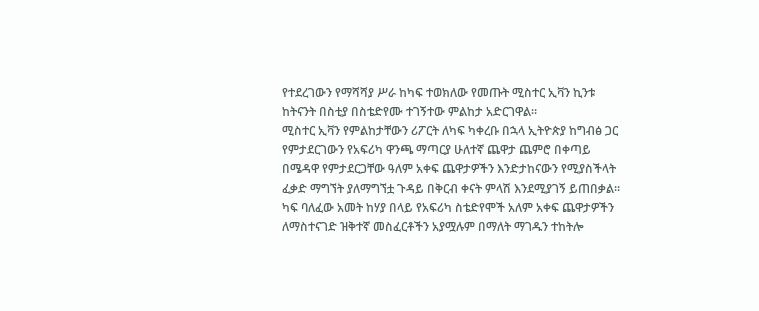የተደረገውን የማሻሻያ ሥራ ከካፍ ተወክለው የመጡት ሚስተር ኢቫን ኪንቱ ከትናንት በስቲያ በስቴድየሙ ተገኝተው ምልከታ አድርገዋል።
ሚስተር ኢቫን የምልከታቸውን ሪፖርት ለካፍ ካቀረቡ በኋላ ኢትዮጵያ ከግብፅ ጋር የምታደርገውን የአፍሪካ ዋንጫ ማጣርያ ሁለተኛ ጨዋታ ጨምሮ በቀጣይ በሜዳዋ የምታደርጋቸው ዓለም አቀፍ ጨዋታዎችን እንድታከናውን የሚያስችላት ፈቃድ ማግኘት ያለማግኘቷ ጉዳይ በቅርብ ቀናት ምላሽ እንደሚያገኝ ይጠበቃል።
ካፍ ባለፈው አመት ከሃያ በላይ የአፍሪካ ስቴድየሞች አለም አቀፍ ጨዋታዎችን ለማስተናገድ ዝቅተኛ መስፈርቶችን አያሟሉም በማለት ማገዱን ተከትሎ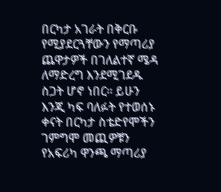በርካታ አገራት በቅርቡ የሚያደርጓቸውን የማጣሪያ ጨዋታዎች በገለልተኛ ሜዳ ለማድረግ እንደሚገደዱ ስጋት ሆኖ ነበር። ይሁን እንጂ ካፍ ባለፉት የተወሰኑ ቀናት በርካታ ስቴድየሞችን ገምግሞ መጪዎቹን የአፍሪካ ዋንጫ ማጣሪያ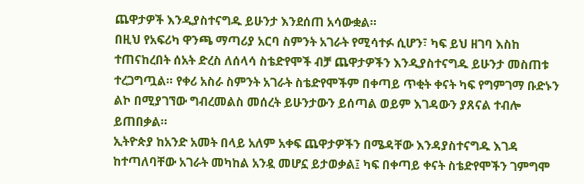ጨዋታዎች እንዲያስተናግዱ ይሁንታ እንደሰጠ አሳውቋል።
በዚህ የአፍሪካ ዋንጫ ማጣሪያ አርባ ስምንት አገራት የሚሳተፉ ሲሆን፣ ካፍ ይህ ዘገባ እስከ ተጠናከረበት ሰአት ድረስ ለሰላሳ ስቴድየሞች ብቻ ጨዋታዎችን እንዲያስተናግዱ ይሁንታ መስጠቱ ተረጋግጧል። የቀሪ አስራ ስምንት አገራት ስቴድየሞችም በቀጣይ ጥቂት ቀናት ካፍ የግምገማ ቡድኑን ልኮ በሚያገኘው ግብረመልስ መሰረት ይሁንታውን ይሰጣል ወይም እገዳውን ያጸናል ተብሎ ይጠበቃል።
ኢትዮጵያ ከአንድ አመት በላይ አለም አቀፍ ጨዋታዎችን በሜዳቸው እንዳያስተናግዱ እገዳ ከተጣለባቸው አገራት መካከል አንዷ መሆኗ ይታወቃል፤ ካፍ በቀጣይ ቀናት ስቴድየሞችን ገምግሞ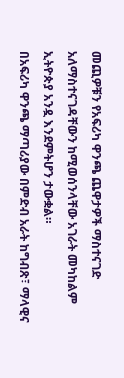መጪዎቹን የአፍሪካ ዋንጫ ጨዋታዎች ማስተናገድ አለማስተናገዳቸውን ከሚወሰንላቸው አገራት መካከልም ኢትዮጵያ አንዷ እንደምትሆን ታውቋል።
በአፍሪካ ዋንጫ ማጣሪያው በምድብ አራት ከግብጽ፣ ማላዊና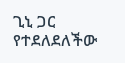ጊኒ ጋር የተደለደለችው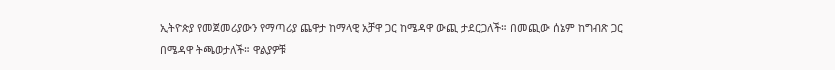ኢትዮጵያ የመጀመሪያውን የማጣሪያ ጨዋታ ከማላዊ አቻዋ ጋር ከሜዳዋ ውጪ ታደርጋለች። በመጪው ሰኔም ከግብጽ ጋር በሜዳዋ ትጫወታለች። ዋልያዎቹ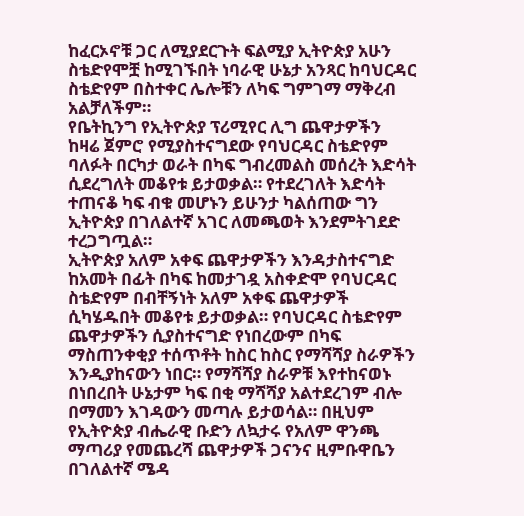ከፈርኦኖቹ ጋር ለሚያደርጉት ፍልሚያ ኢትዮጵያ አሁን ስቴድየሞቿ ከሚገኙበት ነባራዊ ሁኔታ አንጻር ከባህርዳር ስቴድየም በስተቀር ሌሎቹን ለካፍ ግምገማ ማቅረብ አልቻለችም።
የቤትኪንግ የኢትዮጵያ ፕሪሚየር ሊግ ጨዋታዎችን ከዛሬ ጀምሮ የሚያስተናግደው የባህርዳር ስቴድየም ባለፉት በርካታ ወራት በካፍ ግብረመልስ መሰረት እድሳት ሲደረግለት መቆየቱ ይታወቃል። የተደረገለት እድሳት ተጠናቆ ካፍ ብቁ መሆኑን ይሁንታ ካልሰጠው ግን ኢትዮጵያ በገለልተኛ አገር ለመጫወት እንደምትገደድ ተረጋግጧል።
ኢትዮጵያ አለም አቀፍ ጨዋታዎችን እንዳታስተናግድ ከአመት በፊት በካፍ ከመታገዷ አስቀድሞ የባህርዳር ስቴድየም በብቸኝነት አለም አቀፍ ጨዋታዎች ሲካሄዱበት መቆየቱ ይታወቃል። የባህርዳር ስቴድየም ጨዋታዎችን ሲያስተናግድ የነበረውም በካፍ ማስጠንቀቂያ ተሰጥቶት ከስር ከስር የማሻሻያ ስራዎችን እንዲያከናውን ነበር። የማሻሻያ ስራዎቹ እየተከናወኑ በነበረበት ሁኔታም ካፍ በቂ ማሻሻያ አልተደረገም ብሎ በማመን እገዳውን መጣሉ ይታወሳል። በዚህም የኢትዮጵያ ብሔራዊ ቡድን ለኳታሩ የአለም ዋንጫ ማጣሪያ የመጨረሻ ጨዋታዎች ጋናንና ዚምቡዋቤን በገለልተኛ ሜዳ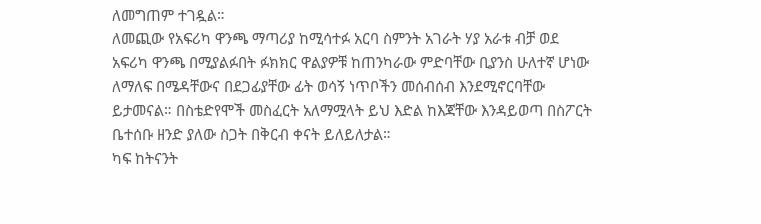ለመግጠም ተገዷል።
ለመጪው የአፍሪካ ዋንጫ ማጣሪያ ከሚሳተፉ አርባ ስምንት አገራት ሃያ አራቱ ብቻ ወደ አፍሪካ ዋንጫ በሚያልፉበት ፉክክር ዋልያዎቹ ከጠንካራው ምድባቸው ቢያንስ ሁለተኛ ሆነው ለማለፍ በሜዳቸውና በደጋፊያቸው ፊት ወሳኝ ነጥቦችን መሰብሰብ እንደሚኖርባቸው ይታመናል። በስቴድየሞች መስፈርት አለማሟላት ይህ እድል ከእጃቸው እንዳይወጣ በስፖርት ቤተሰቡ ዘንድ ያለው ስጋት በቅርብ ቀናት ይለይለታል።
ካፍ ከትናንት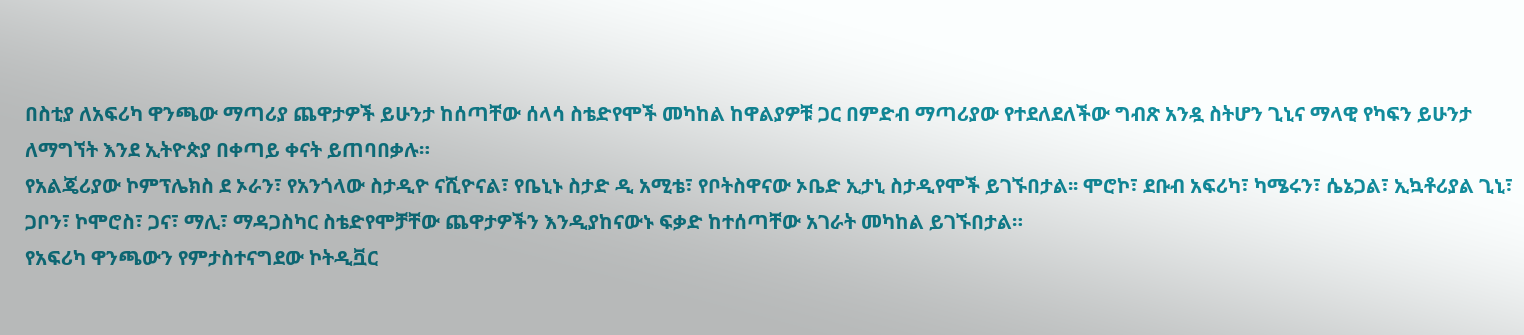በስቲያ ለአፍሪካ ዋንጫው ማጣሪያ ጨዋታዎች ይሁንታ ከሰጣቸው ሰላሳ ስቴድየሞች መካከል ከዋልያዎቹ ጋር በምድብ ማጣሪያው የተደለደለችው ግብጽ አንዷ ስትሆን ጊኒና ማላዊ የካፍን ይሁንታ ለማግኘት እንደ ኢትዮጵያ በቀጣይ ቀናት ይጠባበቃሉ።
የአልጄሪያው ኮምፕሌክስ ደ ኦራን፣ የአንጎላው ስታዲዮ ናሺዮናል፣ የቤኒኑ ስታድ ዲ አሚቴ፣ የቦትስዋናው ኦቤድ ኢታኒ ስታዲየሞች ይገኙበታል፡፡ ሞሮኮ፣ ደቡብ አፍሪካ፣ ካሜሩን፣ ሴኔጋል፣ ኢኳቶሪያል ጊኒ፣ ጋቦን፣ ኮሞሮስ፣ ጋና፣ ማሊ፣ ማዳጋስካር ስቴድየሞቻቸው ጨዋታዎችን እንዲያከናውኑ ፍቃድ ከተሰጣቸው አገራት መካከል ይገኙበታል።
የአፍሪካ ዋንጫውን የምታስተናግደው ኮትዲቯር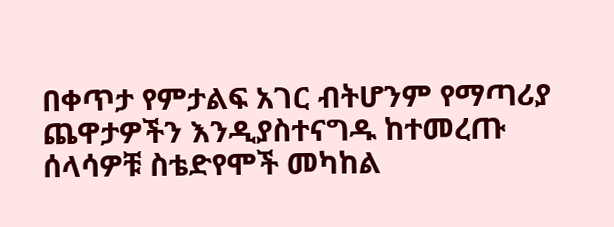በቀጥታ የምታልፍ አገር ብትሆንም የማጣሪያ ጨዋታዎችን እንዲያስተናግዱ ከተመረጡ ሰላሳዎቹ ስቴድየሞች መካከል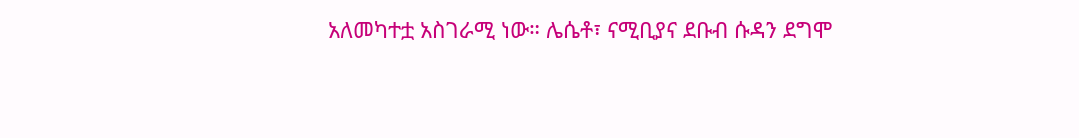አለመካተቷ አስገራሚ ነው። ሌሴቶ፣ ናሚቢያና ደቡብ ሱዳን ደግሞ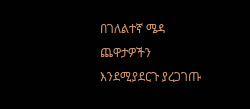በገለልተኛ ሜዳ ጨዋታዎችን እንደሚያደርጉ ያረጋገጡ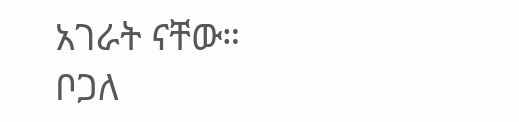አገራት ናቸው።
ቦጋለ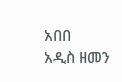አበበ
አዲስ ዘመን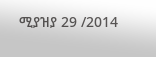ሚያዝያ 29 /2014